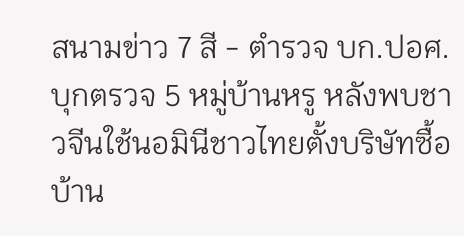สนามข่าว 7 สี - ตำรวจ บก.ปอศ. บุกตรวจ 5 หมู่บ้านหรู หลังพบชาวจีนใช้นอมินีชาวไทยตั้งบริษัทซื้อบ้าน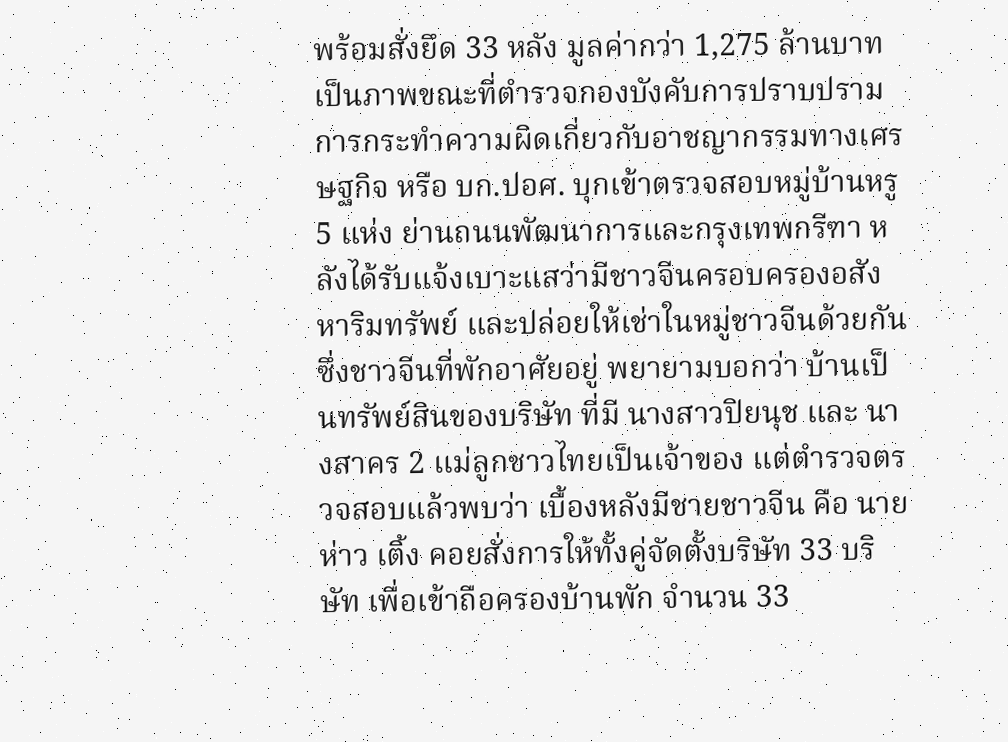พร้อมสั่งยึด 33 หลัง มูลค่ากว่า 1,275 ล้านบาท
เป็นภาพขณะที่ตำรวจกองบังคับการปราบปรามการกระทำความผิดเกี่ยวกับอาชญากรรมทางเศรษฐกิจ หรือ บก.ปอศ. บุกเข้าตรวจสอบหมู่บ้านหรู 5 แห่ง ย่านถนนพัฒนาการและกรุงเทพกรีฑา หลังได้รับแจ้งเบาะแสว่ามีชาวจีนครอบครองอสังหาริมทรัพย์ และปล่อยให้เช่าในหมู่ชาวจีนด้วยกัน ซึ่งชาวจีนที่พักอาศัยอยู่ พยายามบอกว่า บ้านเป็นทรัพย์สินของบริษัท ที่มี นางสาวปิยนุช และ นางสาคร 2 แม่ลูกชาวไทยเป็นเจ้าของ แต่ตำรวจตรวจสอบแล้วพบว่า เบื้องหลังมีชายชาวจีน คือ นายห่าว เติ้ง คอยสั่งการให้ทั้งคู่จัดตั้งบริษัท 33 บริษัท เพื่อเข้าถือครองบ้านพัก จำนวน 33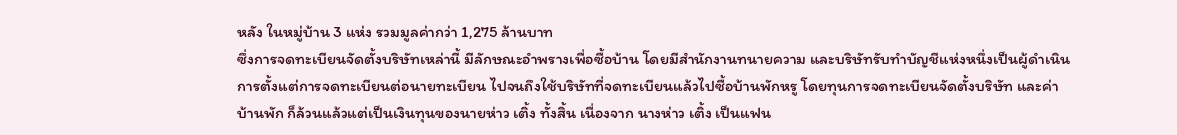หลัง ในหมู่บ้าน 3 แห่ง รวมมูลค่ากว่า 1,275 ล้านบาท
ซึ่งการจดทะเบียนจัดตั้งบริษัทเหล่านี้ มีลักษณะอำพรางเพื่อซื้อบ้าน โดยมีสำนักงานทนายความ และบริษัทรับทำบัญชีแห่งหนึ่งเป็นผู้ดำเนินการตั้งแต่การจดทะเบียนต่อนายทะเบียน ไปจนถึงใช้บริษัทที่จดทะเบียนแล้วไปซื้อบ้านพักหรู โดยทุนการจดทะเบียนจัดตั้งบริษัท และค่าบ้านพัก ก็ล้วนแล้วแต่เป็นเงินทุนของนายห่าว เติ้ง ทั้งสิ้น เนื่องจาก นางห่าว เติ้ง เป็นแฟน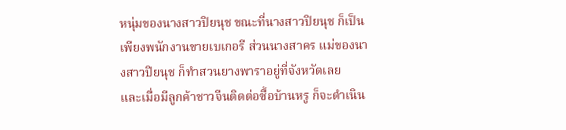หนุ่มของนางสาวปิยนุช ขณะที่นางสาวปิยนุช ก็เป็นเพียงพนักงานขายเบเกอรี ส่วนนางสาคร แม่ของนางสาวปิยนุช ก็ทำสวนยางพาราอยู่ที่จังหวัดเลย
และเมื่อมีลูกค้าชาวจีนติดต่อซื้อบ้านหรู ก็จะดำเนิน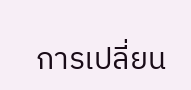การเปลี่ยน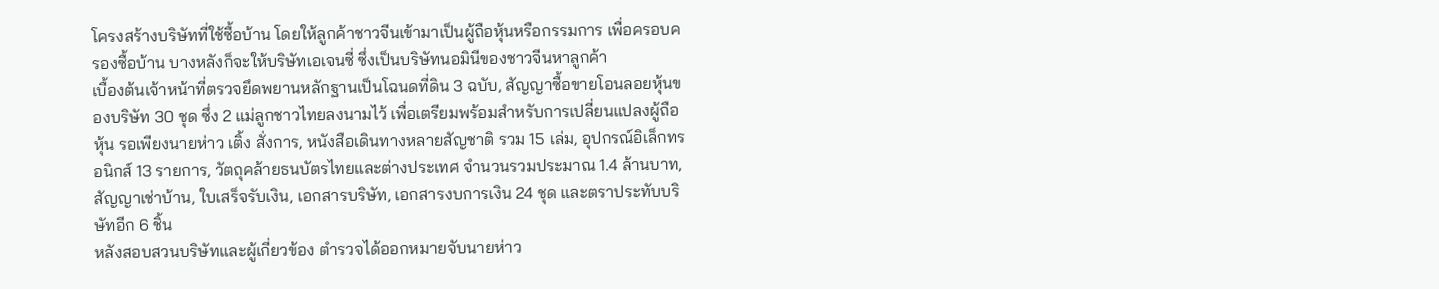โครงสร้างบริษัทที่ใช้ซื้อบ้าน โดยให้ลูกค้าชาวจีนเข้ามาเป็นผู้ถือหุ้นหรือกรรมการ เพื่อครอบครองซื้อบ้าน บางหลังก็จะให้บริษัทเอเจนซี่ ซึ่งเป็นบริษัทนอมินีของชาวจีนหาลูกค้า
เบื้องต้นเจ้าหน้าที่ตรวจยึดพยานหลักฐานเป็นโฉนดที่ดิน 3 ฉบับ, สัญญาซื้อขายโอนลอยหุ้นของบริษัท 30 ชุด ซึ่ง 2 แม่ลูกชาวไทยลงนามไว้ เพื่อเตรียมพร้อมสำหรับการเปลี่ยนแปลงผู้ถือหุ้น รอเพียงนายห่าว เติ้ง สั่งการ, หนังสือเดินทางหลายสัญชาติ รวม 15 เล่ม, อุปกรณ์อิเล็กทรอนิกส์ 13 รายการ, วัตถุคล้ายธนบัตรไทยและต่างประเทศ จำนวนรวมประมาณ 1.4 ล้านบาท, สัญญาเช่าบ้าน, ใบเสร็จรับเงิน, เอกสารบริษัท, เอกสารงบการเงิน 24 ชุด และตราประทับบริษัทอีก 6 ชิ้น
หลังสอบสวนบริษัทและผู้เกี่ยวข้อง ตำรวจได้ออกหมายจับนายห่าว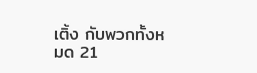เติ้ง กับพวกทั้งหมด 21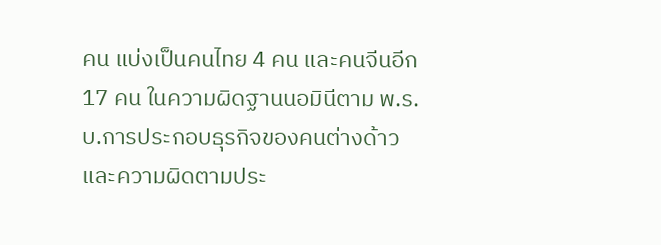คน แบ่งเป็นคนไทย 4 คน และคนจีนอีก 17 คน ในความผิดฐานนอมินีตาม พ.ร.บ.การประกอบธุรกิจของคนต่างด้าว และความผิดตามประ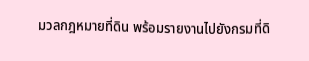มวลกฎหมายที่ดิน พร้อมรายงานไปยังกรมที่ดิ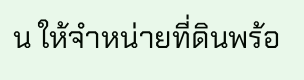น ให้จำหน่ายที่ดินพร้อ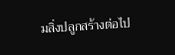มสิ่งปลูกสร้างต่อไป